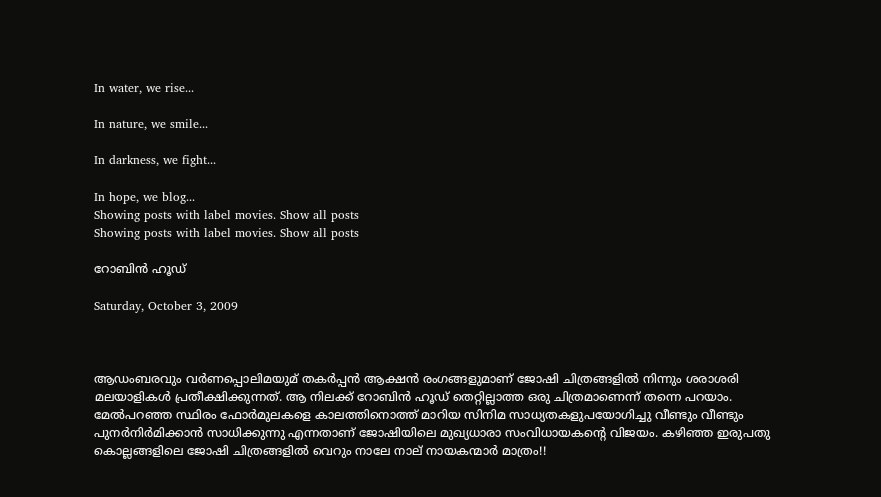In water, we rise...

In nature, we smile...

In darkness, we fight...

In hope, we blog...
Showing posts with label movies. Show all posts
Showing posts with label movies. Show all posts

റോബിന്‍ ഹൂഡ്

Saturday, October 3, 2009



ആഡംബരവും വര്‍ണപ്പൊലിമയുമ് തകര്‍പ്പന്‍ ആക്ഷന്‍ രംഗങ്ങളുമാണ് ജോഷി ചിത്രങ്ങളില്‍ നിന്നും ശരാശരി മലയാളികള്‍ പ്രതീക്ഷിക്കുന്നത്. ആ നിലക്ക് റോബിന്‍ ഹൂഡ് തെറ്റില്ലാത്ത ഒരു ചിത്രമാണെന്ന് തന്നെ പറയാം. മേല്‍പറഞ്ഞ സ്ഥിരം ഫോര്‍മുലകളെ കാലത്തിനൊത്ത് മാറിയ സിനിമ സാധ്യതകളുപയോഗിച്ചു വീണ്ടും വീണ്ടും പുനര്‍നിര്‍മിക്കാന്‍ സാധിക്കുന്നു എന്നതാണ് ജോഷിയിലെ മുഖ്യധാരാ സംവിധായകന്റെ വിജയം. കഴിഞ്ഞ ഇരുപതു കൊല്ലങ്ങളിലെ ജോഷി ചിത്രങ്ങളില്‍ വെറും നാലേ നാല് നായകന്മാര്‍ മാത്രം!!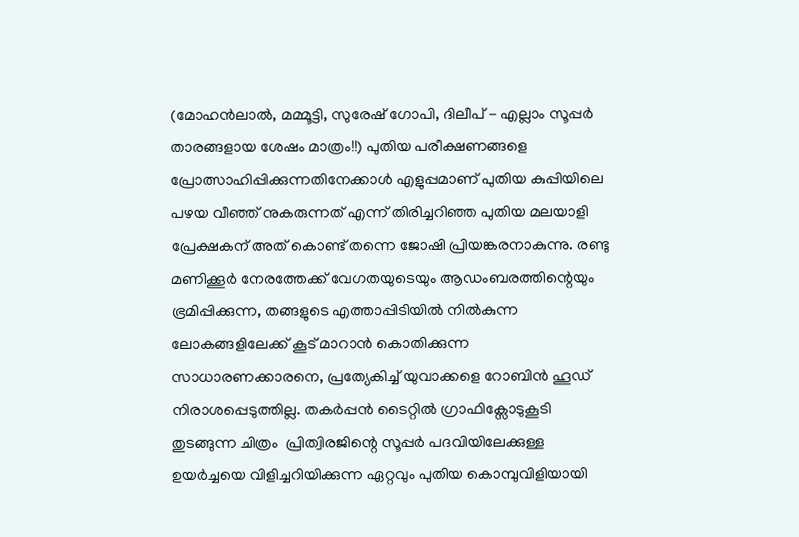(മോഹന്‍ലാല്‍, മമ്മൂട്ടി, സുരേഷ് ഗോപി, ദിലീപ് - എല്ലാം സൂപ്പര്‍ താരങ്ങളായ ശേഷം മാത്രം!!) പുതിയ പരീക്ഷണങ്ങളെ പ്രോത്സാഹിപ്പിക്കുന്നതിനേക്കാള്‍ എളുപ്പമാണ് പുതിയ കുപ്പിയിലെ പഴയ വീഞ്ഞ് നുകരുന്നത് എന്ന് തിരിച്ചറിഞ്ഞ പുതിയ മലയാളി പ്രേക്ഷകന് അത് കൊണ്ട് തന്നെ ജോഷി പ്രിയങ്കരനാകുന്നു. രണ്ടു മണിക്കൂര്‍ നേരത്തേക്ക് വേഗതയുടെയും ആഡംബരത്തിന്റെയും ഭ്രമിപ്പിക്കുന്ന, തങ്ങളുടെ എത്താപ്പിടിയില്‍ നില്‍കുന്ന ലോകങ്ങളിലേക്ക് കൂട് മാറാന്‍ കൊതിക്കുന്ന സാധാരണക്കാരനെ, പ്രത്യേകിച്ച് യുവാക്കളെ റോബിന്‍ ഹൂഡ് നിരാശപ്പെടുത്തില്ല. തകര്‍പ്പന്‍ ടൈറ്റില്‍ ഗ്രാഫിക്സോടുകൂടി തുടങ്ങുന്ന ചിത്രം  പ്രിത്വിരജിന്റെ സൂപ്പര്‍ പദവിയിലേക്കുള്ള ഉയര്‍ച്ചയെ വിളിച്ചറിയിക്കുന്ന ഏറ്റവും പുതിയ കൊമ്പുവിളിയായി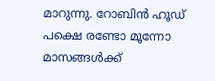മാറുന്നു. റോബിന്‍ ഹൂഡ് പക്ഷെ രണ്ടോ മൂന്നോ മാസങ്ങള്‍ക്ക്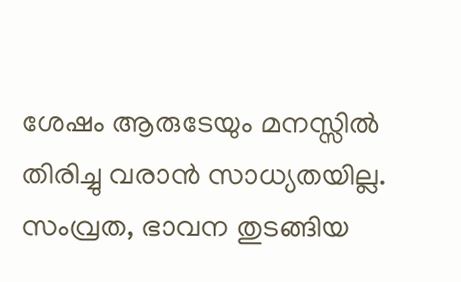ശേഷം ആരുടേയും മനസ്സില്‍ തിരിച്ചു വരാന്‍ സാധ്യതയില്ല. സംവ്രത, ഭാവന തുടങ്ങിയ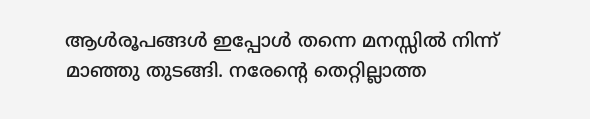ആള്‍രൂപങ്ങള്‍ ഇപ്പോള്‍ തന്നെ മനസ്സില്‍ നിന്ന് മാഞ്ഞു തുടങ്ങി. നരേന്റെ തെറ്റില്ലാത്ത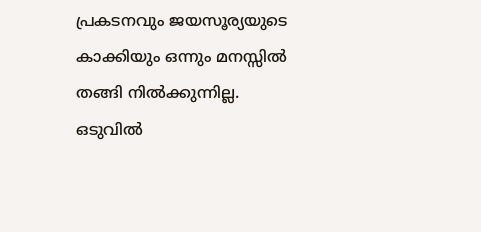പ്രകടനവും ജയസൂര്യയുടെ കാക്കിയും ഒന്നും മനസ്സില്‍ തങ്ങി നില്‍ക്കുന്നില്ല. ഒടുവില്‍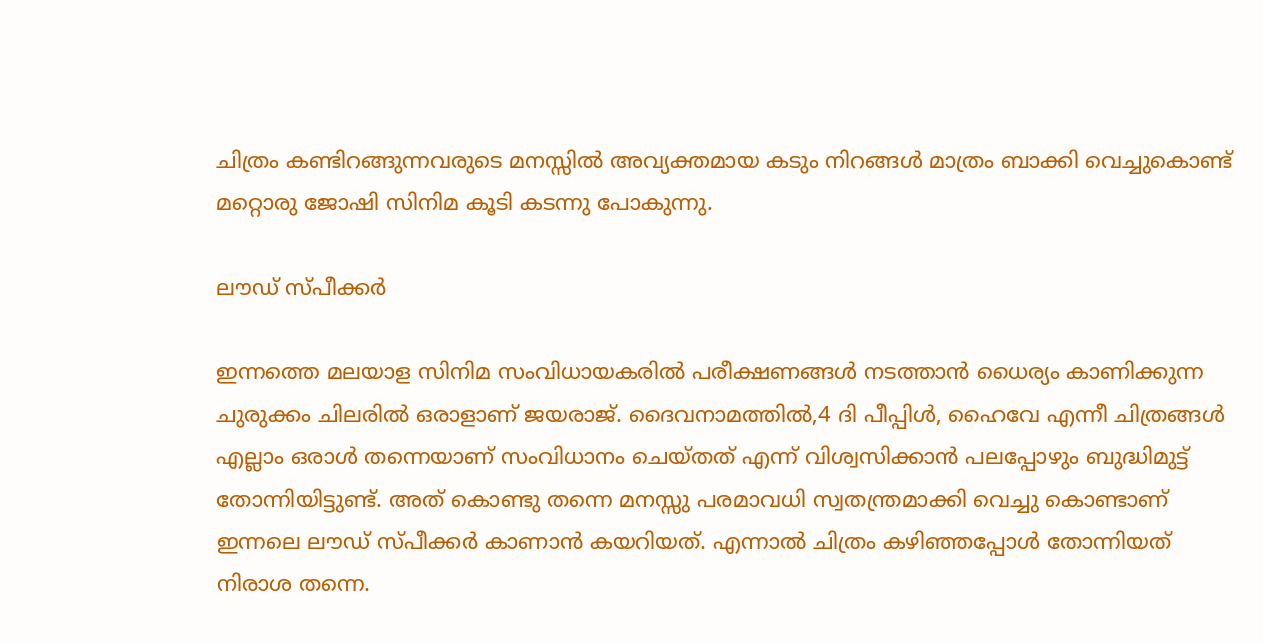ചിത്രം കണ്ടിറങ്ങുന്നവരുടെ മനസ്സില്‍ അവ്യക്തമായ കടും നിറങ്ങള്‍ മാത്രം ബാക്കി വെച്ചുകൊണ്ട് മറ്റൊരു ജോഷി സിനിമ കൂടി കടന്നു പോകുന്നു.

ലൗഡ് സ്പീക്കര്‍

ഇന്നത്തെ മലയാള സിനിമ സംവിധായകരില്‍ പരീക്ഷണങ്ങള്‍ നടത്താന്‍ ധൈര്യം കാണിക്കുന്ന ചുരുക്കം ചിലരില്‍ ഒരാളാണ് ജയരാജ്‌. ദൈവനാമത്തില്‍,4 ദി പീപ്പിള്‍, ഹൈവേ എന്നീ ചിത്രങ്ങള്‍ എല്ലാം ഒരാള്‍ തന്നെയാണ് സംവിധാനം ചെയ്തത് എന്ന് വിശ്വസിക്കാന്‍ പലപ്പോഴും ബുദ്ധിമുട്ട്‌ തോന്നിയിട്ടുണ്ട്. അത് കൊണ്ടു തന്നെ മനസ്സു പരമാവധി സ്വതന്ത്രമാക്കി വെച്ചു കൊണ്ടാണ് ഇന്നലെ ലൗഡ് സ്പീക്കര്‍ കാണാന്‍ കയറിയത്. എന്നാല്‍ ചിത്രം കഴിഞ്ഞപ്പോള്‍ തോന്നിയത് നിരാശ തന്നെ.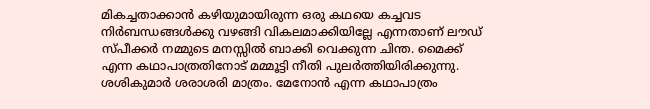മികച്ചതാക്കാന്‍ കഴിയുമായിരുന്ന ഒരു കഥയെ കച്ചവട നിര്‍ബന്ധങ്ങള്‍ക്കു വഴങ്ങി വികലമാക്കിയില്ലേ എന്നതാണ് ലൗഡ് സ്പീക്കര്‍ നമ്മുടെ മനസ്സില്‍ ബാക്കി വെക്കുന്ന ചിന്ത. മൈക്ക് എന്ന കഥാപാത്രതിനോട് മമ്മൂട്ടി നീതി പുലര്‍ത്തിയിരിക്കുന്നു. ശശികുമാര്‍ ശരാശരി മാത്രം. മേനോന്‍ എന്ന കഥാപാത്രം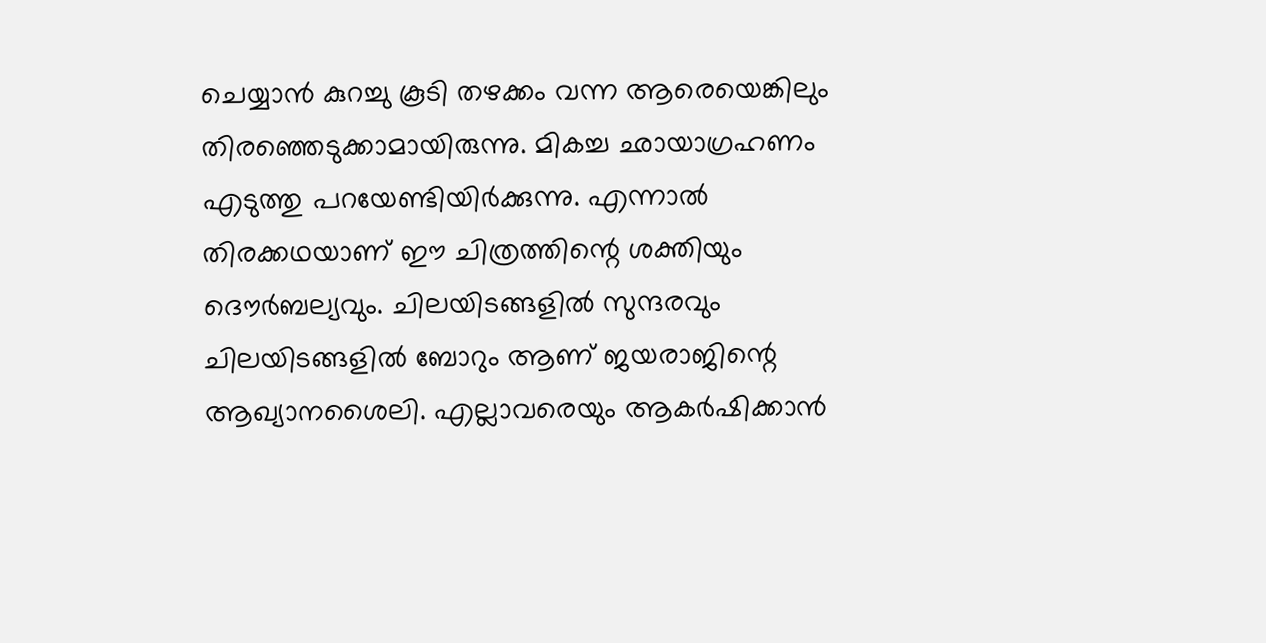ചെയ്യാന്‍ കുറച്ചു കൂടി തഴക്കം വന്ന ആരെയെങ്കിലും തിരഞ്ഞെടുക്കാമായിരുന്നു. മികച്ച ഛായാഗ്രഹണം എടുത്തു പറയേണ്ടിയിര്‍ക്കുന്നു. എന്നാല്‍ തിരക്കഥയാണ് ഈ ചിത്രത്തിന്റെ ശക്തിയും ദൌര്‍ബല്യവും. ചിലയിടങ്ങളില്‍ സുന്ദരവും ചിലയിടങ്ങളില്‍ ബോറും ആണ് ജയരാജിന്റെ ആഖ്യാനശൈലി. എല്ലാവരെയും ആകര്‍ഷിക്കാന്‍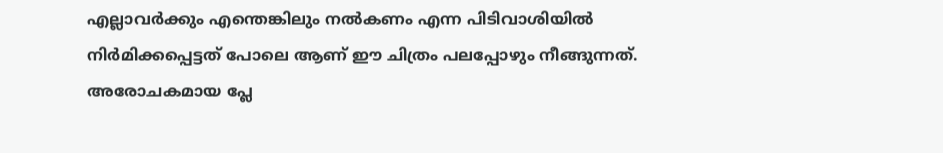എല്ലാവര്‍ക്കും എന്തെങ്കിലും നല്‍കണം എന്ന പിടിവാശിയില്‍ നിര്‍മിക്കപ്പെട്ടത് പോലെ ആണ് ഈ ചിത്രം പലപ്പോഴും നീങ്ങുന്നത്‌. അരോചകമായ പ്ലേ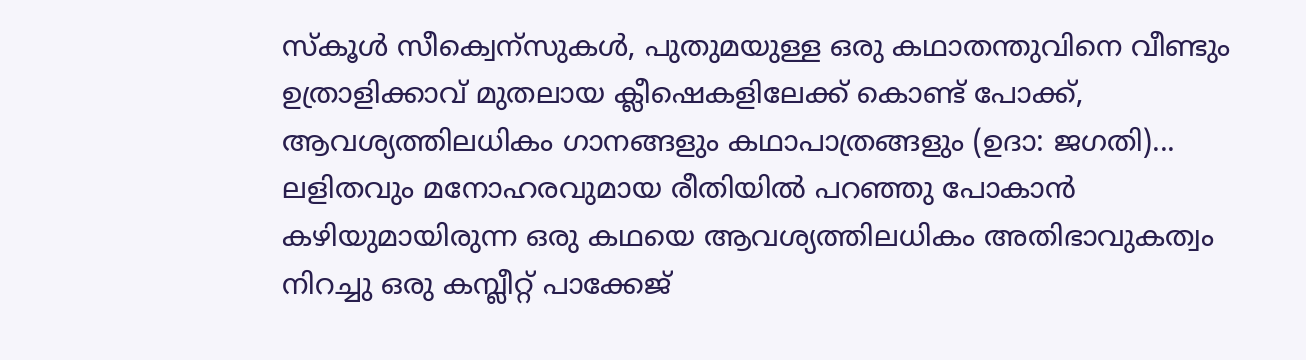സ്കൂള്‍ സീക്വെന്സുകള്‍, പുതുമയുള്ള ഒരു കഥാതന്തുവിനെ വീണ്ടും ഉത്രാളിക്കാവ് മുതലായ ക്ലീഷെകളിലേക്ക് കൊണ്ട് പോക്ക്, ആവശ്യത്തിലധികം ഗാനങ്ങളും കഥാപാത്രങ്ങളും (ഉദാ: ജഗതി)... ലളിതവും മനോഹരവുമായ രീതിയില്‍ പറഞ്ഞു പോകാന്‍ കഴിയുമായിരുന്ന ഒരു കഥയെ ആവശ്യത്തിലധികം അതിഭാവുകത്വം നിറച്ചു ഒരു കമ്പ്ലീറ്റ്‌ പാക്കേജ്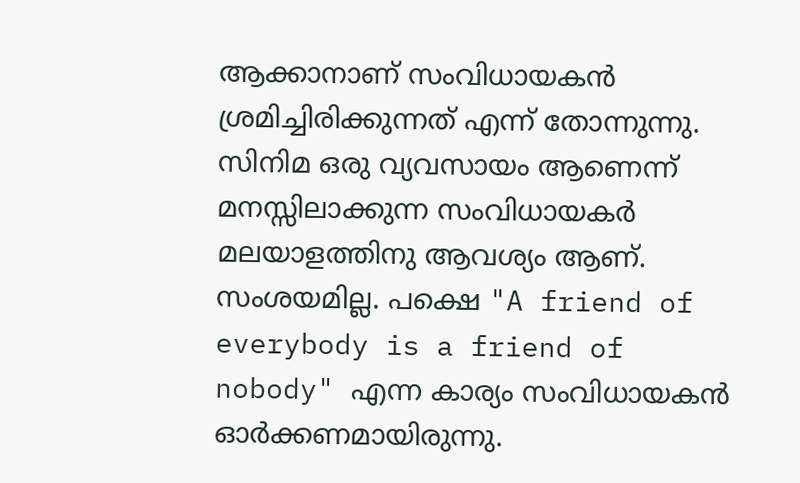ആക്കാനാണ് സംവിധായകന്‍ ശ്രമിച്ചിരിക്കുന്നത് എന്ന് തോന്നുന്നു. സിനിമ ഒരു വ്യവസായം ആണെന്ന് മനസ്സിലാക്കുന്ന സംവിധായകര്‍ മലയാളത്തിനു ആവശ്യം ആണ്. സംശയമില്ല. പക്ഷെ "A friend of everybody is a friend of nobody" എന്ന കാര്യം സംവിധായകന്‍ ഓര്‍ക്കണമായിരുന്നു.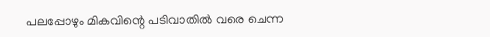പലപ്പോഴും മികവിന്റെ പടിവാതില്‍ വരെ ചെന്ന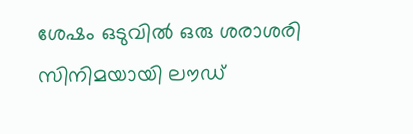ശേഷം ഒടുവില്‍ ഒരു ശരാശരി സിനിമയായി ലൗഡ്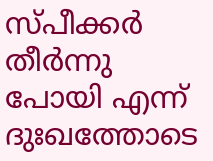സ്പീക്കര്‍ തീര്‍ന്നു പോയി എന്ന് ദുഃഖത്തോടെ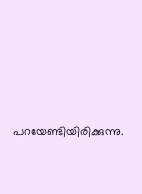പറയേണ്ടിയിരിക്കുന്നു.